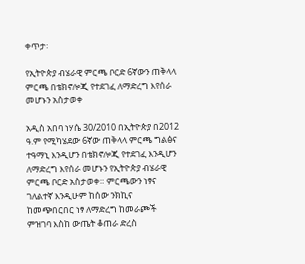ቀጥታ፡

የኢትዮጵያ ብሄራዊ ምርጫ ቦርድ 6ኛውን ጠቅላላ ምርጫ በቴክኖሎጂ የተደገፈ ለማድረግ እየሰራ መሆኑን አስታወቀ

አዲስ አበባ ነሃሴ 30/2010 በኢትዮጵያ በ2012 ዓ.ም የሚካሄደው 6ኛው ጠቅላላ ምርጫ ግልፅና ተዓማኒ እንዲሆን በቴክኖሎጂ የተደገፈ እንዲሆን ለማድረግ እየሰራ መሆኑን የኢትዮጵያ ብሄራዊ ምርጫ ቦርድ አስታወቀ። ምርጫውን ነፃና ገለልተኛ እንዲሁም ከሰው ንክኪና ከመጭበርበር ነፃ ለማድረግ ከመራጮች ምዝገባ እስከ ውጤት ቆጠራ ድረስ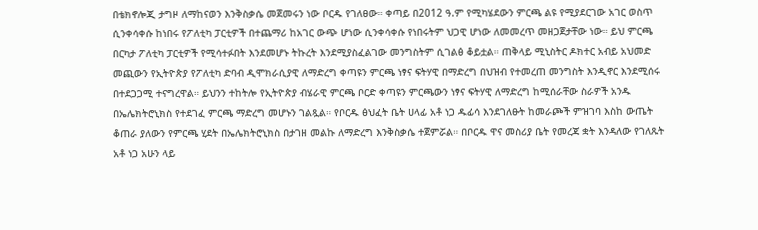በቴክኖሎጂ ታግዞ ለማከናወን እንቅስቃሴ መጀመሩን ነው ቦርዱ የገለፀው። ቀጣይ በ2012 ዓ.ም የሚካሄደውን ምርጫ ልዩ የሚያደርገው አገር ወስጥ ሲንቀሳቀሱ ከነበሩ የፖለቲካ ፓርቲዎች በተጨማሪ ከአገር ውጭ ሆነው ሲንቀሳቀሱ የነበሩትም ህጋዊ ሆነው ለመመረጥ መዘጋጀታቸው ነው። ይህ ምርጫ በርካታ ፖለቲካ ፓርቲዎች የሚሳተፉበት እንደመሆኑ ትኩረት እንደሚያስፈልገው መንግስትም ሲገልፅ ቆይቷል። ጠቅላይ ሚኒስትር ዶክተር አብይ አህመድ መጪውን የኢትዮጵያ የፖለቲካ ድባብ ዲሞክራሲያዊ ለማድረግ ቀጣዩን ምርጫ ነፃና ፍትሃዊ በማድረግ በህዝብ የተመረጠ መንግስት እንዲኖር እንደሚሰሩ በተደጋጋሚ ተናግረዋል። ይህንን ተከትሎ የኢትዮጵያ ብሄራዊ ምርጫ ቦርድ ቀጣዩን ምርጫውን ነፃና ፍትሃዊ ለማድረግ ከሚሰራቸው ስራዎች አንዱ በኤሌክትሮኒክስ የተደገፈ ምርጫ ማድረግ መሆኑን ገልጿል። የቦርዱ ፅህፈት ቤት ሀላፊ አቶ ነጋ ዱፊሳ እንደገለፁት ከመራጮች ምዝገባ እስከ ውጤት ቆጠራ ያለውን የምርጫ ሂደት በኤሌክትሮኒክስ በታገዘ መልኩ ለማድረግ እንቅስቃሴ ተጀምሯል። በቦርዱ ዋና መስሪያ ቤት የመረጃ ቋት እንዳለው የገለጹት አቶ ነጋ አሁን ላይ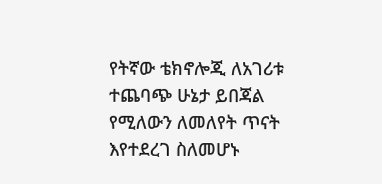የትኛው ቴክኖሎጂ ለአገሪቱ ተጨባጭ ሁኔታ ይበጃል የሚለውን ለመለየት ጥናት እየተደረገ ስለመሆኑ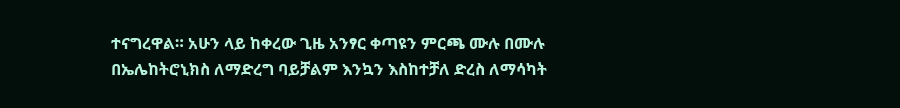ተናግረዋል። አሁን ላይ ከቀረው ጊዜ አንፃር ቀጣዩን ምርጫ ሙሉ በሙሉ በኤሌከትሮኒክስ ለማድረግ ባይቻልም እንኳን እስከተቻለ ድረስ ለማሳካት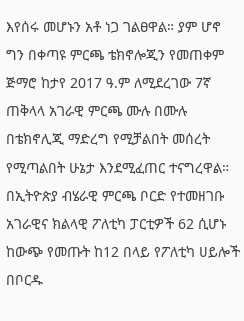እየሰሩ መሆኑን አቶ ነጋ ገልፀዋል። ያም ሆኖ ግን በቀጣዩ ምርጫ ቴክኖሎጂን የመጠቀም ጅማሮ ከታየ 2017 ዓ.ም ለሚደረገው 7ኛ ጠቅላላ አገራዊ ምርጫ ሙሉ በሙሉ በቴክኖሊጂ ማድረግ የሚቻልበት መሰረት የሚጣልበት ሁኔታ እንደሚፈጠር ተናግረዋል። በኢትዮጵያ ብሄራዊ ምርጫ ቦርድ የተመዘገቡ አገራዊና ክልላዊ ፖለቲካ ፓርቲዎች 62 ሲሆኑ ከውጭ የመጡት ከ12 በላይ የፖለቲካ ሀይሎች በቦርዱ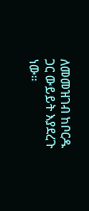ለመመዝገብ ከቦርዱ ጋር ውይይት እያደረጉ ነው።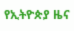የኢትዮጵያ ዜና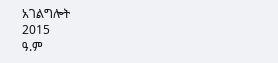አገልግሎት
2015
ዓ.ም